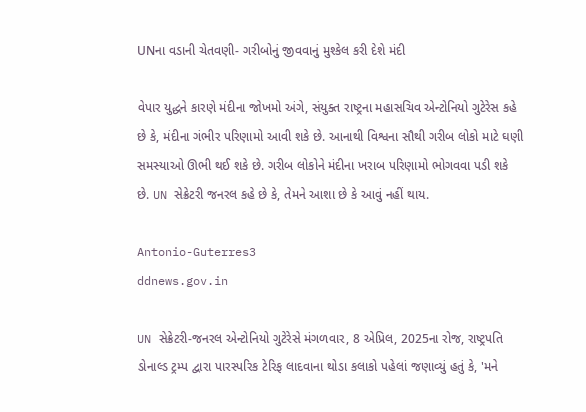UNના વડાની ચેતવણી- ગરીબોનું જીવવાનું મુશ્કેલ કરી દેશે મંદી

વેપાર યુદ્ધને કારણે મંદીના જોખમો અંગે, સંયુક્ત રાષ્ટ્રના મહાસચિવ એન્ટોનિયો ગુટેરેસ કહે છે કે, મંદીના ગંભીર પરિણામો આવી શકે છે. આનાથી વિશ્વના સૌથી ગરીબ લોકો માટે ઘણી સમસ્યાઓ ઊભી થઈ શકે છે. ગરીબ લોકોને મંદીના ખરાબ પરિણામો ભોગવવા પડી શકે છે. UN સેક્રેટરી જનરલ કહે છે કે, તેમને આશા છે કે આવું નહીં થાય.

Antonio-Guterres3
ddnews.gov.in

UN સેક્રેટરી-જનરલ એન્ટોનિયો ગુટેરેસે મંગળવાર, 8 એપ્રિલ, 2025ના રોજ, રાષ્ટ્રપતિ ડોનાલ્ડ ટ્રમ્પ દ્વારા પારસ્પરિક ટેરિફ લાદવાના થોડા કલાકો પહેલાં જણાવ્યું હતું કે, 'મને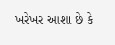ખરેખર આશા છે કે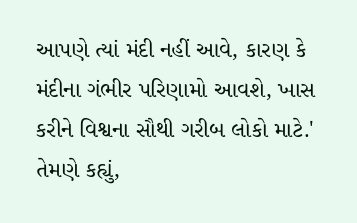આપણે ત્યાં મંદી નહીં આવે, કારણ કે મંદીના ગંભીર પરિણામો આવશે, ખાસ કરીને વિશ્વના સૌથી ગરીબ લોકો માટે.' તેમણે કહ્યું,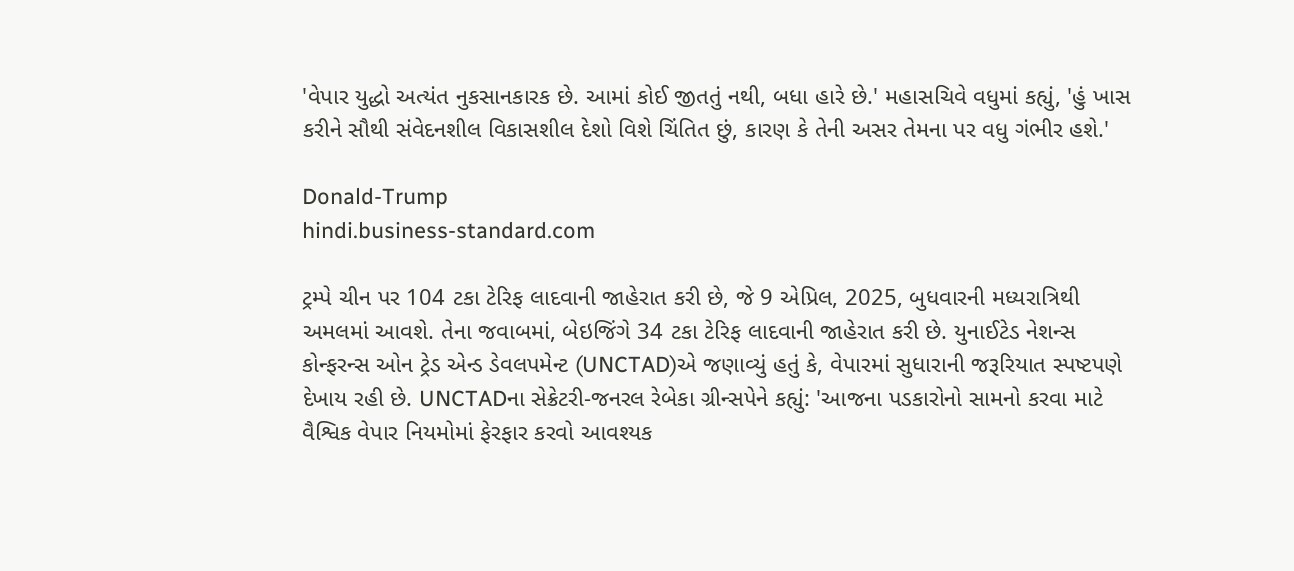'વેપાર યુદ્ધો અત્યંત નુકસાનકારક છે. આમાં કોઈ જીતતું નથી, બધા હારે છે.' મહાસચિવે વધુમાં કહ્યું, 'હું ખાસ કરીને સૌથી સંવેદનશીલ વિકાસશીલ દેશો વિશે ચિંતિત છું, કારણ કે તેની અસર તેમના પર વધુ ગંભીર હશે.'

Donald-Trump
hindi.business-standard.com

ટ્રમ્પે ચીન પર 104 ટકા ટેરિફ લાદવાની જાહેરાત કરી છે, જે 9 એપ્રિલ, 2025, બુધવારની મધ્યરાત્રિથી અમલમાં આવશે. તેના જવાબમાં, બેઇજિંગે 34 ટકા ટેરિફ લાદવાની જાહેરાત કરી છે. યુનાઈટેડ નેશન્સ કોન્ફરન્સ ઓન ટ્રેડ એન્ડ ડેવલપમેન્ટ (UNCTAD)એ જણાવ્યું હતું કે, વેપારમાં સુધારાની જરૂરિયાત સ્પષ્ટપણે દેખાય રહી છે. UNCTADના સેક્રેટરી-જનરલ રેબેકા ગ્રીન્સપેને કહ્યું: 'આજના પડકારોનો સામનો કરવા માટે વૈશ્વિક વેપાર નિયમોમાં ફેરફાર કરવો આવશ્યક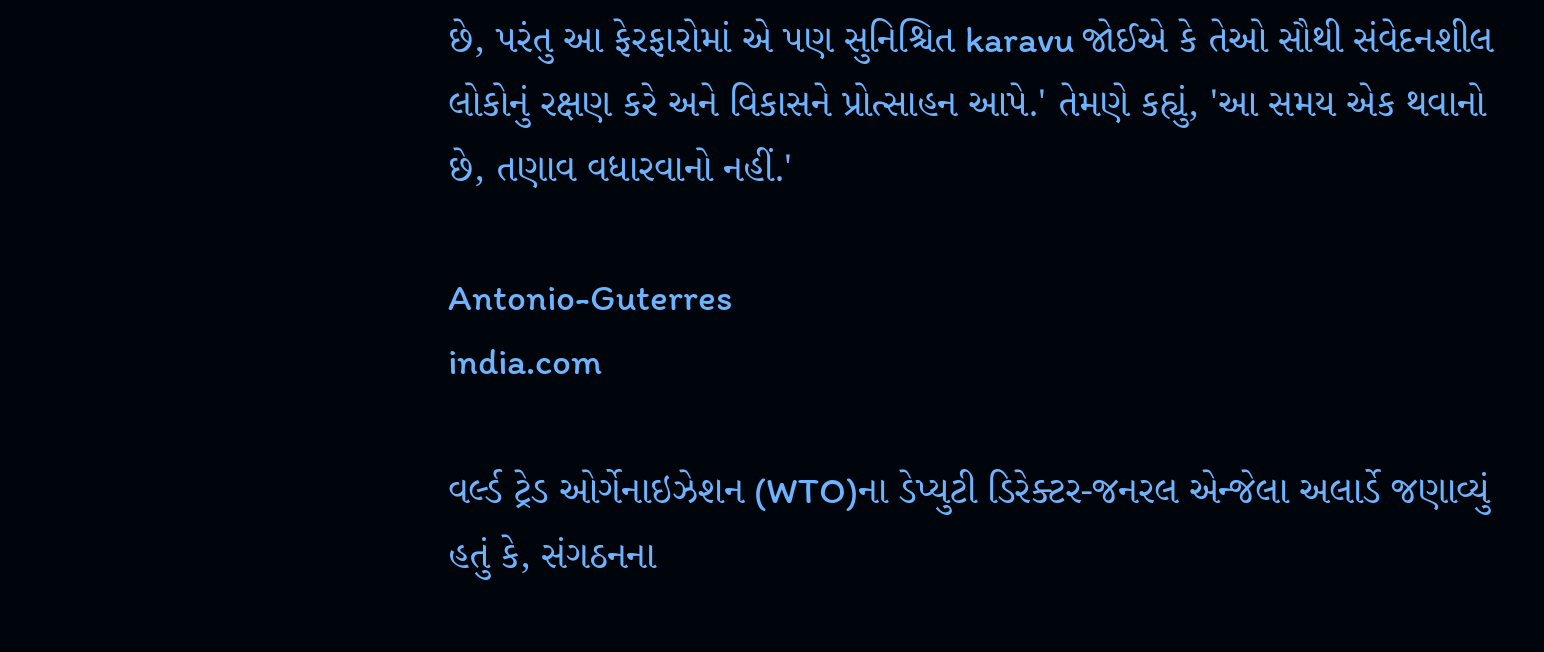છે, પરંતુ આ ફેરફારોમાં એ પણ સુનિશ્ચિત karavu જોઈએ કે તેઓ સૌથી સંવેદનશીલ લોકોનું રક્ષણ કરે અને વિકાસને પ્રોત્સાહન આપે.' તેમણે કહ્યું, 'આ સમય એક થવાનો છે, તણાવ વધારવાનો નહીં.'

Antonio-Guterres
india.com

વર્લ્ડ ટ્રેડ ઓર્ગેનાઇઝેશન (WTO)ના ડેપ્યુટી ડિરેક્ટર-જનરલ એન્જેલા અલાર્ડે જણાવ્યું હતું કે, સંગઠનના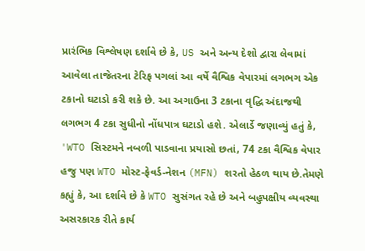પ્રારંભિક વિશ્લેષણ દર્શાવે છે કે, US અને અન્ય દેશો દ્વારા લેવામાં આવેલા તાજેતરના ટેરિફ પગલાં આ વર્ષે વૈશ્વિક વેપારમાં લગભગ એક ટકાનો ઘટાડો કરી શકે છે. આ અગાઉના 3 ટકાના વૃદ્ધિ અંદાજથી લગભગ 4 ટકા સુધીનો નોંધપાત્ર ઘટાડો હશે. એલાર્ડે જણાવ્યું હતું કે, 'WTO સિસ્ટમને નબળી પાડવાના પ્રયાસો છતાં, 74 ટકા વૈશ્વિક વેપાર હજુ પણ WTO મોસ્ટ-ફેવર્ડ-નેશન (MFN) શરતો હેઠળ થાય છે.તેમણે કહ્યું કે, આ દર્શાવે છે કે WTO સુસંગત રહે છે અને બહુપક્ષીય વ્યવસ્થા અસરકારક રીતે કાર્ય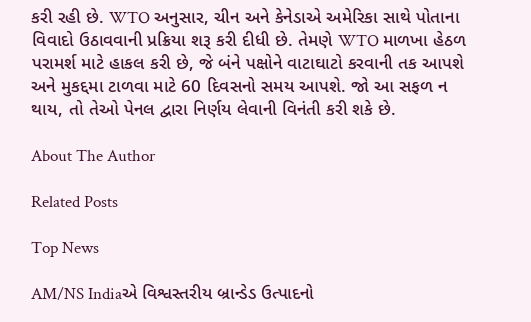કરી રહી છે. WTO અનુસાર, ચીન અને કેનેડાએ અમેરિકા સાથે પોતાના વિવાદો ઉઠાવવાની પ્રક્રિયા શરૂ કરી દીધી છે. તેમણે WTO માળખા હેઠળ પરામર્શ માટે હાકલ કરી છે, જે બંને પક્ષોને વાટાઘાટો કરવાની તક આપશે અને મુકદ્દમા ટાળવા માટે 60 દિવસનો સમય આપશે. જો આ સફળ ન થાય, તો તેઓ પેનલ દ્વારા નિર્ણય લેવાની વિનંતી કરી શકે છે.

About The Author

Related Posts

Top News

AM/NS Indiaએ વિશ્વસ્તરીય બ્રાન્ડેડ ઉત્પાદનો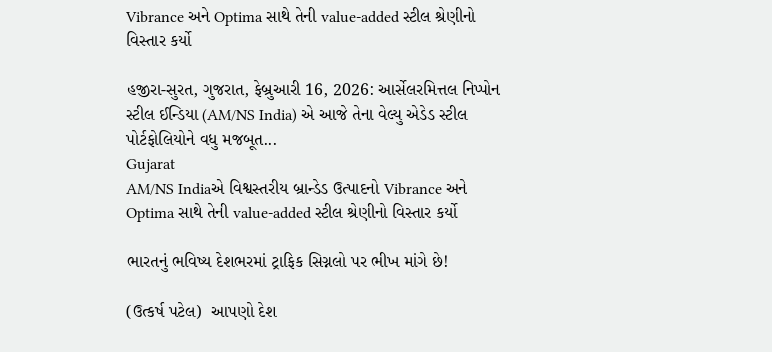Vibrance અને Optima સાથે તેની value-added સ્ટીલ શ્રેણીનો વિસ્તાર કર્યો

હજીરા-સુરત, ગુજરાત, ફેબ્રુઆરી 16, 2026: આર્સેલરમિત્તલ નિપ્પોન સ્ટીલ ઈન્ડિયા (AM/NS India) એ આજે તેના વેલ્યુ એડેડ સ્ટીલ પોર્ટફોલિયોને વધુ મજબૂત...
Gujarat
AM/NS Indiaએ વિશ્વસ્તરીય બ્રાન્ડેડ ઉત્પાદનો Vibrance અને Optima સાથે તેની value-added સ્ટીલ શ્રેણીનો વિસ્તાર કર્યો

ભારતનું ભવિષ્ય દેશભરમાં ટ્રાફિક સિગ્નલો પર ભીખ માંગે છે!

(ઉત્કર્ષ પટેલ)  આપણો દેશ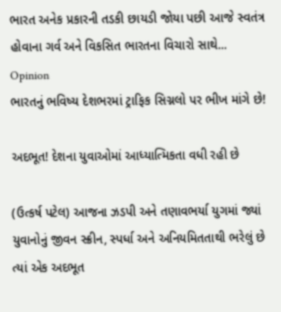ભારત અનેક પ્રકારની તડકી છાયડી જોયા પછી આજે સ્વતંત્ર હોવાના ગર્વ અને વિકસિત ભારતના વિચારો સાથે...
Opinion
ભારતનું ભવિષ્ય દેશભરમાં ટ્રાફિક સિગ્નલો પર ભીખ માંગે છે!

અદભૂત! દેશના યુવાઓમાં આધ્યાત્મિકતા વધી રહી છે

(ઉત્કર્ષ પટેલ) આજના ઝડપી અને તણાવભર્યા યુગમાં જ્યાં યુવાનોનું જીવન સ્ક્રીન, સ્પર્ધા અને અનિયમિતતાથી ભરેલું છે ત્યાં એક અદભૂત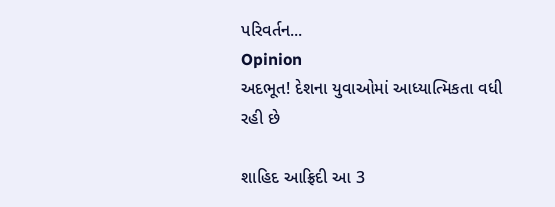પરિવર્તન...
Opinion
અદભૂત! દેશના યુવાઓમાં આધ્યાત્મિકતા વધી રહી છે

શાહિદ આફ્રિદી આ 3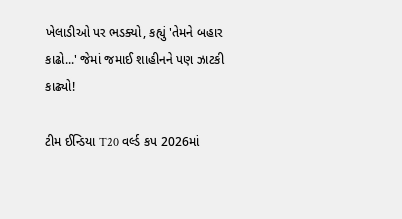ખેલાડીઓ પર ભડક્યો, કહ્યું 'તેમને બહાર કાઢો...' જેમાં જમાઈ શાહીનને પણ ઝાટકી કાઢ્યો!

ટીમ ઈન્ડિયા T20 વર્લ્ડ કપ 2026માં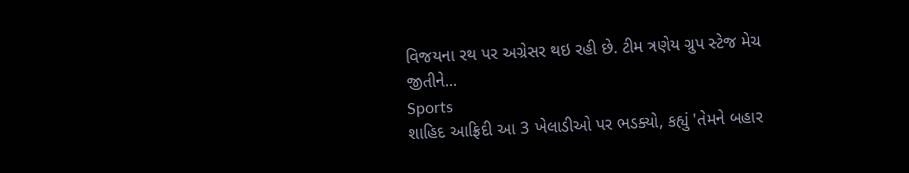વિજયના રથ પર અગ્રેસર થઇ રહી છે. ટીમ ત્રણેય ગ્રુપ સ્ટેજ મેચ જીતીને...
Sports
શાહિદ આફ્રિદી આ 3 ખેલાડીઓ પર ભડક્યો, કહ્યું 'તેમને બહાર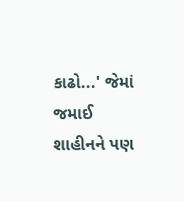કાઢો...' જેમાં જમાઈ શાહીનને પણ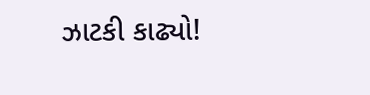ઝાટકી કાઢ્યો!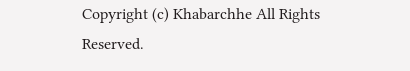Copyright (c) Khabarchhe All Rights Reserved.